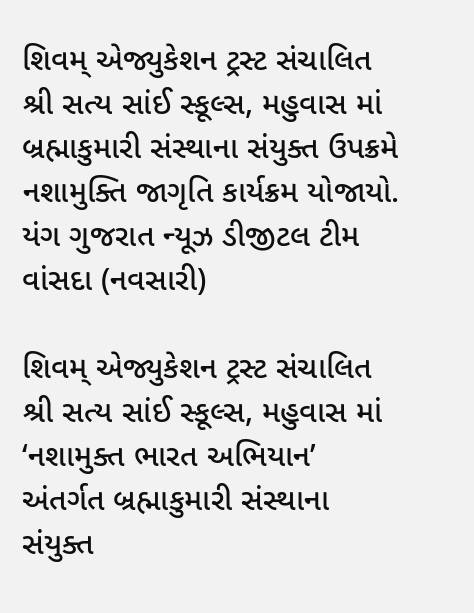શિવમ્ એજ્યુકેશન ટ્રસ્ટ સંચાલિત શ્રી સત્ય સાંઈ સ્કૂલ્સ, મહુવાસ માં બ્રહ્માકુમારી સંસ્થાના સંયુક્ત ઉપક્રમે નશામુક્તિ જાગૃતિ કાર્યક્રમ યોજાયો.
યંગ ગુજરાત ન્યૂઝ ડીજીટલ ટીમ વાંસદા (નવસારી)

શિવમ્ એજ્યુકેશન ટ્રસ્ટ સંચાલિત શ્રી સત્ય સાંઈ સ્કૂલ્સ, મહુવાસ માં ‘નશામુક્ત ભારત અભિયાન’ અંતર્ગત બ્રહ્માકુમારી સંસ્થાના સંયુક્ત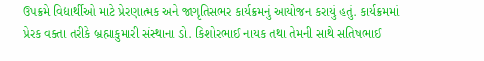ઉપક્રમે વિદ્યાર્થીઓ માટે પ્રેરણાત્મક અને જાગૃતિસભર કાર્યક્રમનું આયોજન કરાયું હતું. કાર્યક્રમમાં પ્રેરક વક્તા તરીકે બ્રહ્માકુમારી સંસ્થાના ડો. કિશોરભાઈ નાયક તથા તેમની સાથે સતિષભાઈ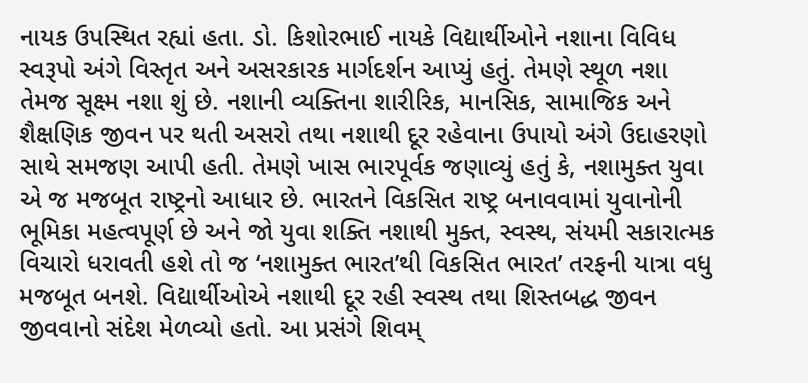નાયક ઉપસ્થિત રહ્યાં હતા. ડો. કિશોરભાઈ નાયકે વિદ્યાર્થીઓને નશાના વિવિધ સ્વરૂપો અંગે વિસ્તૃત અને અસરકારક માર્ગદર્શન આપ્યું હતું. તેમણે સ્થૂળ નશા તેમજ સૂક્ષ્મ નશા શું છે. નશાની વ્યક્તિના શારીરિક, માનસિક, સામાજિક અને શૈક્ષણિક જીવન પર થતી અસરો તથા નશાથી દૂર રહેવાના ઉપાયો અંગે ઉદાહરણો સાથે સમજણ આપી હતી. તેમણે ખાસ ભારપૂર્વક જણાવ્યું હતું કે, નશામુક્ત યુવા એ જ મજબૂત રાષ્ટ્રનો આધાર છે. ભારતને વિકસિત રાષ્ટ્ર બનાવવામાં યુવાનોની ભૂમિકા મહત્વપૂર્ણ છે અને જો યુવા શક્તિ નશાથી મુક્ત, સ્વસ્થ, સંયમી સકારાત્મક વિચારો ધરાવતી હશે તો જ ‘નશામુક્ત ભારત’થી વિકસિત ભારત’ તરફની યાત્રા વધુ મજબૂત બનશે. વિદ્યાર્થીઓએ નશાથી દૂર રહી સ્વસ્થ તથા શિસ્તબદ્ધ જીવન જીવવાનો સંદેશ મેળવ્યો હતો. આ પ્રસંગે શિવમ્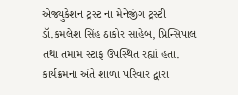એજ્યુકેશન ટ્રસ્ટ ના મેનેજીંગ ટ્રસ્ટી ડૉ.કમલેશ સિંહ ઠાકોર સાહેબ, પ્રિન્સિપાલ તથા તમામ સ્ટાફ ઉપસ્થિત રહ્યાં હતા. કાર્યક્રમના અંતે શાળા પરિવાર દ્વારા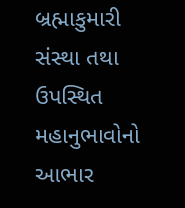બ્રહ્માકુમારી સંસ્થા તથા ઉપસ્થિત મહાનુભાવોનો આભાર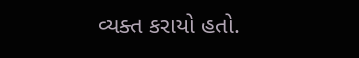વ્યક્ત કરાયો હતો.